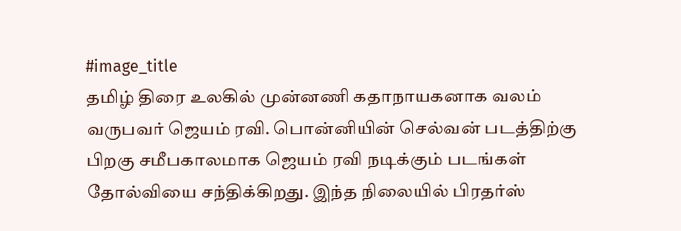#image_title
தமிழ் திரை உலகில் முன்னணி கதாநாயகனாக வலம் வருபவர் ஜெயம் ரவி. பொன்னியின் செல்வன் படத்திற்கு பிறகு சமீபகாலமாக ஜெயம் ரவி நடிக்கும் படங்கள் தோல்வியை சந்திக்கிறது. இந்த நிலையில் பிரதர்ஸ்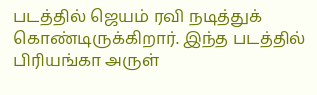படத்தில் ஜெயம் ரவி நடித்துக் கொண்டிருக்கிறார். இந்த படத்தில் பிரியங்கா அருள்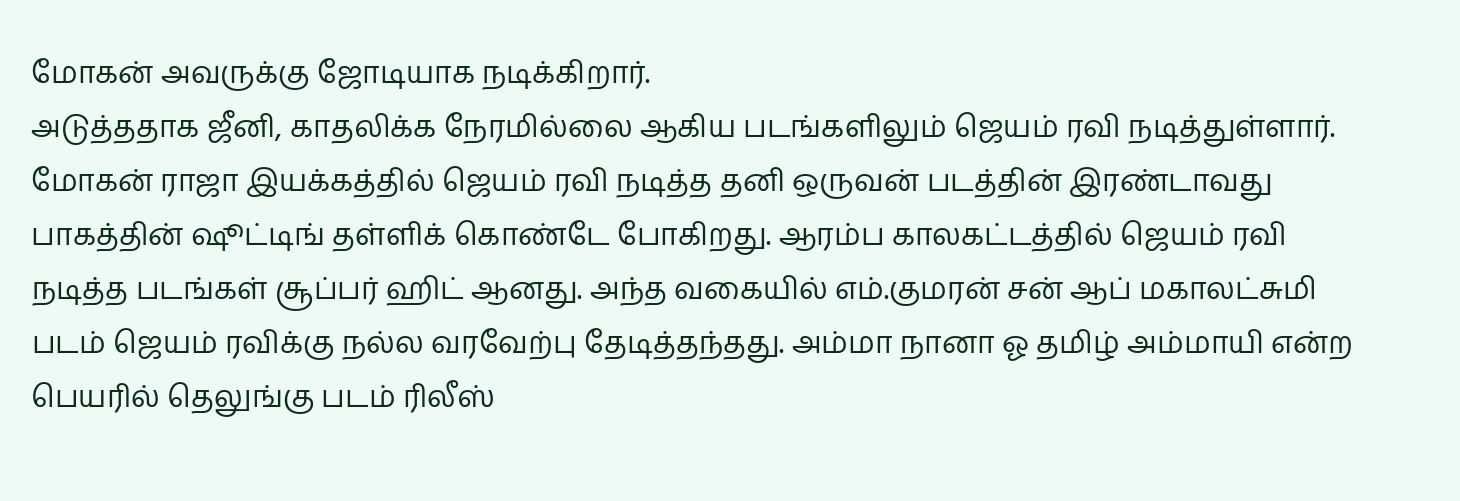மோகன் அவருக்கு ஜோடியாக நடிக்கிறார்.
அடுத்ததாக ஜீனி, காதலிக்க நேரமில்லை ஆகிய படங்களிலும் ஜெயம் ரவி நடித்துள்ளார். மோகன் ராஜா இயக்கத்தில் ஜெயம் ரவி நடித்த தனி ஒருவன் படத்தின் இரண்டாவது பாகத்தின் ஷூட்டிங் தள்ளிக் கொண்டே போகிறது. ஆரம்ப காலகட்டத்தில் ஜெயம் ரவி நடித்த படங்கள் சூப்பர் ஹிட் ஆனது. அந்த வகையில் எம்.குமரன் சன் ஆப் மகாலட்சுமி படம் ஜெயம் ரவிக்கு நல்ல வரவேற்பு தேடித்தந்தது. அம்மா நானா ஓ தமிழ் அம்மாயி என்ற பெயரில் தெலுங்கு படம் ரிலீஸ்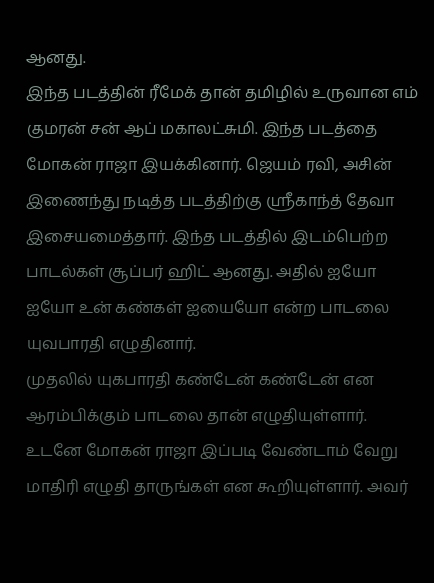ஆனது.
இந்த படத்தின் ரீமேக் தான் தமிழில் உருவான எம் குமரன் சன் ஆப் மகாலட்சுமி. இந்த படத்தை மோகன் ராஜா இயக்கினார். ஜெயம் ரவி, அசின் இணைந்து நடித்த படத்திற்கு ஸ்ரீகாந்த் தேவா இசையமைத்தார். இந்த படத்தில் இடம்பெற்ற பாடல்கள் சூப்பர் ஹிட் ஆனது. அதில் ஐயோ ஐயோ உன் கண்கள் ஐயையோ என்ற பாடலை யுவபாரதி எழுதினார்.
முதலில் யுகபாரதி கண்டேன் கண்டேன் என ஆரம்பிக்கும் பாடலை தான் எழுதியுள்ளார். உடனே மோகன் ராஜா இப்படி வேண்டாம் வேறு மாதிரி எழுதி தாருங்கள் என கூறியுள்ளார். அவர்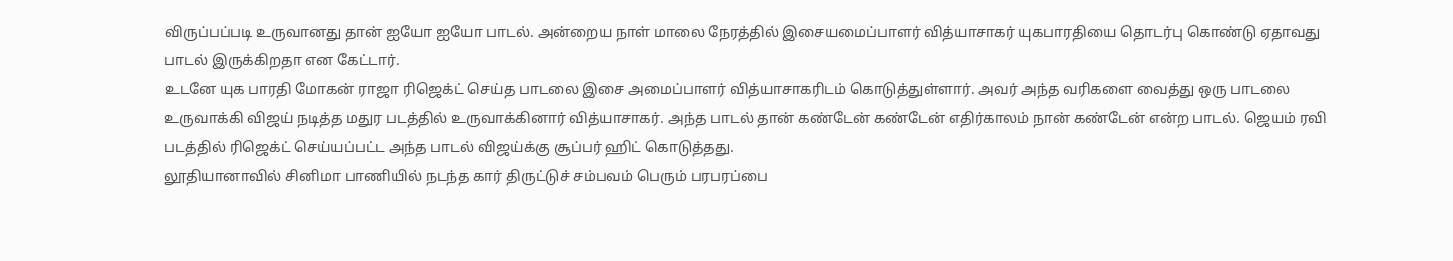விருப்பப்படி உருவானது தான் ஐயோ ஐயோ பாடல். அன்றைய நாள் மாலை நேரத்தில் இசையமைப்பாளர் வித்யாசாகர் யுகபாரதியை தொடர்பு கொண்டு ஏதாவது பாடல் இருக்கிறதா என கேட்டார்.
உடனே யுக பாரதி மோகன் ராஜா ரிஜெக்ட் செய்த பாடலை இசை அமைப்பாளர் வித்யாசாகரிடம் கொடுத்துள்ளார். அவர் அந்த வரிகளை வைத்து ஒரு பாடலை உருவாக்கி விஜய் நடித்த மதுர படத்தில் உருவாக்கினார் வித்யாசாகர். அந்த பாடல் தான் கண்டேன் கண்டேன் எதிர்காலம் நான் கண்டேன் என்ற பாடல். ஜெயம் ரவி படத்தில் ரிஜெக்ட் செய்யப்பட்ட அந்த பாடல் விஜய்க்கு சூப்பர் ஹிட் கொடுத்தது.
லூதியானாவில் சினிமா பாணியில் நடந்த கார் திருட்டுச் சம்பவம் பெரும் பரபரப்பை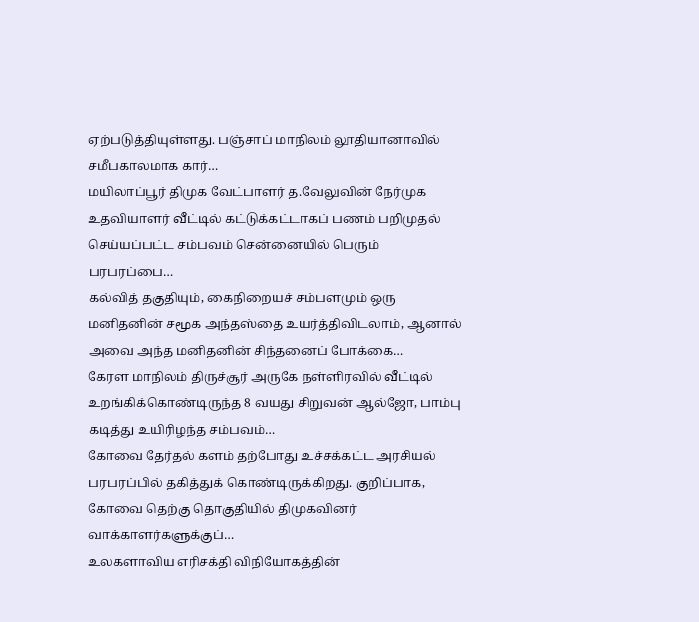ஏற்படுத்தியுள்ளது. பஞ்சாப் மாநிலம் லூதியானாவில் சமீபகாலமாக கார்…
மயிலாப்பூர் திமுக வேட்பாளர் த.வேலுவின் நேர்முக உதவியாளர் வீட்டில் கட்டுக்கட்டாகப் பணம் பறிமுதல் செய்யப்பட்ட சம்பவம் சென்னையில் பெரும் பரபரப்பை…
கல்வித் தகுதியும், கைநிறையச் சம்பளமும் ஒரு மனிதனின் சமூக அந்தஸ்தை உயர்த்திவிடலாம், ஆனால் அவை அந்த மனிதனின் சிந்தனைப் போக்கை…
கேரள மாநிலம் திருச்சூர் அருகே நள்ளிரவில் வீட்டில் உறங்கிக்கொண்டிருந்த 8 வயது சிறுவன் ஆல்ஜோ, பாம்பு கடித்து உயிரிழந்த சம்பவம்…
கோவை தேர்தல் களம் தற்போது உச்சக்கட்ட அரசியல் பரபரப்பில் தகித்துக் கொண்டிருக்கிறது. குறிப்பாக, கோவை தெற்கு தொகுதியில் திமுகவினர் வாக்காளர்களுக்குப்…
உலகளாவிய எரிசக்தி விநியோகத்தின்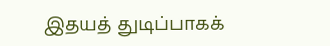இதயத் துடிப்பாகக்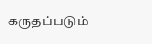கருதப்படும்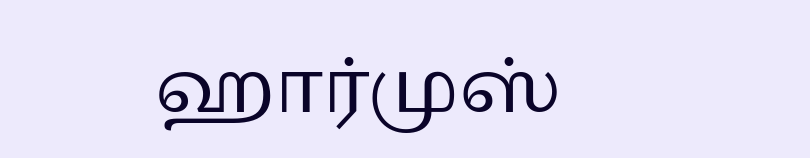ஹார்முஸ்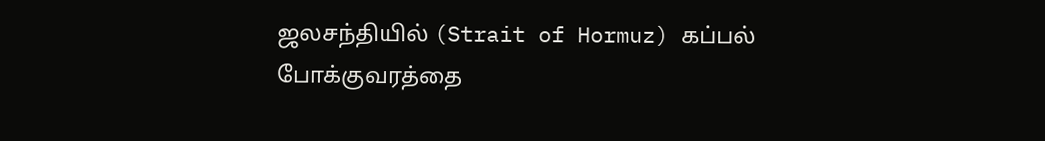ஜலசந்தியில் (Strait of Hormuz) கப்பல் போக்குவரத்தை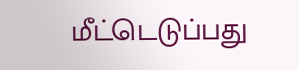மீட்டெடுப்பது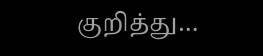குறித்து…